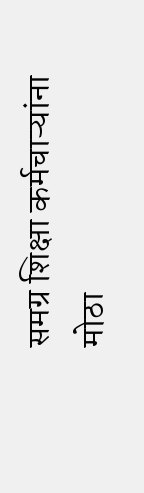समग्र शिक्षा कर्मचाऱ्यांना मोठा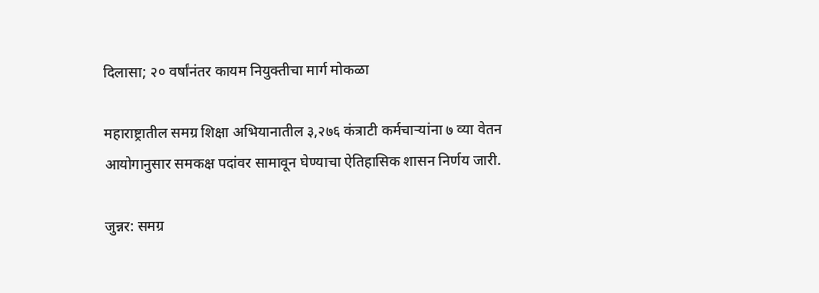दिलासा; २० वर्षांनंतर कायम नियुक्तीचा मार्ग मोकळा

महाराष्ट्रातील समग्र शिक्षा अभियानातील ३,२७६ कंत्राटी कर्मचाऱ्यांना ७ व्या वेतन आयोगानुसार समकक्ष पदांवर सामावून घेण्याचा ऐतिहासिक शासन निर्णय जारी.

जुन्नर: समग्र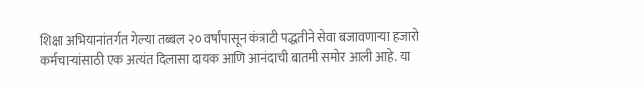शिक्षा अभियानांतर्गत गेल्या तब्बल २० वर्षांपासून कंत्राटी पद्धतीने सेवा बजावणाऱ्या हजारो कर्मचाऱ्यांसाठी एक अत्यंत दिलासा दायक आणि आनंदाची बातमी समोर आली आहे. या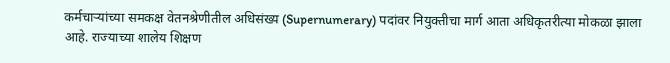कर्मचाऱ्यांच्या समकक्ष वेतनश्रेणीतील अधिसंख्य (Supernumerary) पदांवर नियुक्तीचा मार्ग आता अधिकृतरीत्या मोकळा झाला आहे. राज्याच्या शालेय शिक्षण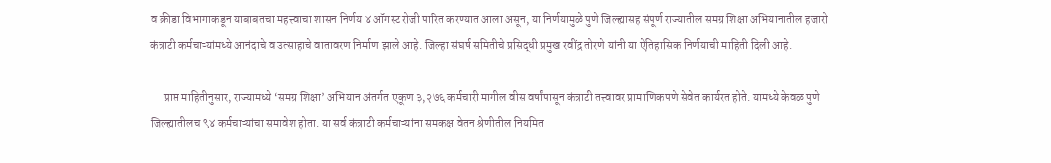व क्रीडा विभागाकडून याबाबतचा महत्त्वाचा शासन निर्णय ४ ऑगस्ट रोजी पारित करण्यात आला असून, या निर्णयामुळे पुणे जिल्ह्यासह संपूर्ण राज्यातील समग्र शिक्षा अभियानातील हजारो कंत्राटी कर्मचाऱ्यांमध्ये आनंदाचे व उत्साहाचे वातावरण निर्माण झाले आहे. जिल्हा संघर्ष समितीचे प्रसिद्धी प्रमुख रवींद्र तोरणे यांनी या ऐतिहासिक निर्णयाची माहिती दिली आहे.

      प्राप्त माहितीनुसार, राज्यामध्ये ‘समग्र शिक्षा’ अभियान अंतर्गत एकूण ३,२७६ कर्मचारी मागील वीस वर्षांपासून कंत्राटी तत्त्वावर प्रामाणिकपणे सेवेत कार्यरत होते. यामध्ये केवळ पुणे जिल्ह्यातीलच ९४ कर्मचाऱ्यांचा समावेश होता. या सर्व कंत्राटी कर्मचाऱ्यांना समकक्ष वेतन श्रेणीतील नियमित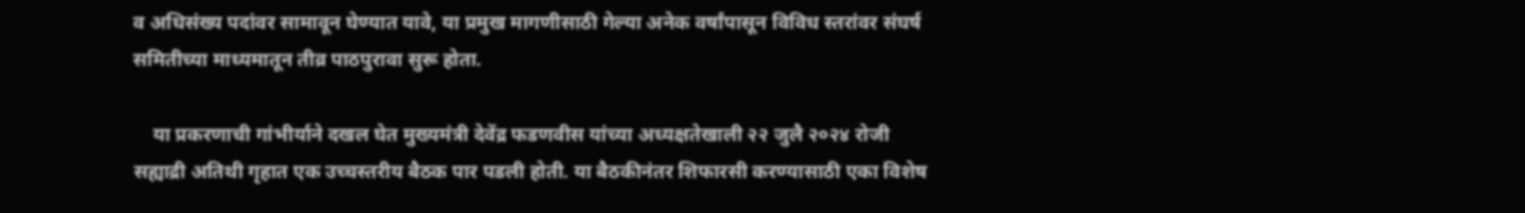व अधिसंख्य पदांवर सामावून घेण्यात यावे, या प्रमुख मागणीसाठी गेल्या अनेक वर्षांपासून विविध स्तरांवर संघर्ष समितीच्या माध्यमातून तीव्र पाठपुरावा सुरू होता.

    या प्रकरणाची गांभीर्याने दखल घेत मुख्यमंत्री देवेंद्र फडणवीस यांच्या अध्यक्षतेखाली २२ जुलै २०२४ रोजी सह्याद्री अतिथी गृहात एक उच्चस्तरीय बैठक पार पडली होती. या बैठकीनंतर शिफारसी करण्यासाठी एका विशेष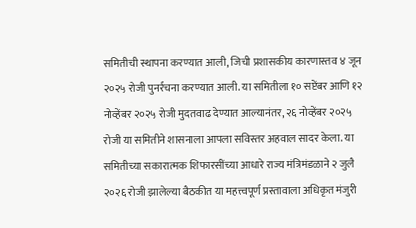समितीची स्थापना करण्यात आली, जिची प्रशासकीय कारणास्तव ४ जून २०२५ रोजी पुनर्रचना करण्यात आली. या समितीला १० सप्टेंबर आणि १२ नोव्हेंबर २०२५ रोजी मुदतवाढ देण्यात आल्यानंतर, २६ नोव्हेंबर २०२५ रोजी या समितीने शासनाला आपला सविस्तर अहवाल सादर केला. या समितीच्या सकारात्मक शिफारसींच्या आधारे राज्य मंत्रिमंडळाने २ जुलै २०२६ रोजी झालेल्या बैठकीत या महत्त्वपूर्ण प्रस्तावाला अधिकृत मंजुरी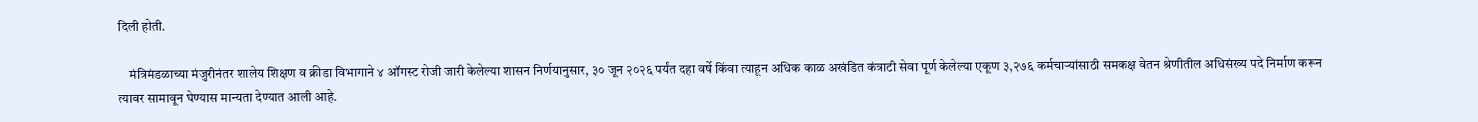दिली होती.

    मंत्रिमंडळाच्या मंजुरीनंतर शालेय शिक्षण व क्रीडा विभागाने ४ ऑगस्ट रोजी जारी केलेल्या शासन निर्णयानुसार, ३० जून २०२६ पर्यंत दहा वर्षे किंवा त्याहून अधिक काळ अखंडित कंत्राटी सेवा पूर्ण केलेल्या एकूण ३,२७६ कर्मचाऱ्यांसाठी समकक्ष वेतन श्रेणीतील अधिसंख्य पदे निर्माण करून त्यावर सामावून घेण्यास मान्यता देण्यात आली आहे.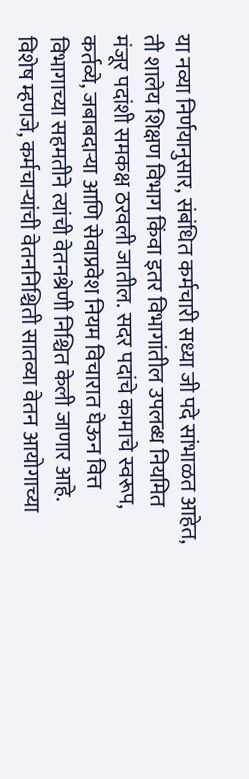या नव्या निर्णयानुसार, संबंधित कर्मचारी सध्या जी पदे सांभाळत आहेत, ती शालेय शिक्षण विभाग किंवा इतर विभागांतील उपलब्ध नियमित मंजूर पदांशी समकक्ष ठरवली जातील. सदर पदांचे कामाचे स्वरूप, कर्तव्ये, जबाबदाऱ्या आणि सेवाप्रवेश नियम विचारात घेऊन वित्त विभागाच्या सहमतीने त्यांची वेतनश्रेणी निश्चित केली जाणार आहे. विशेष म्हणजे, कर्मचाऱ्यांची वेतननिश्चिती सातव्या वेतन आयोगाच्या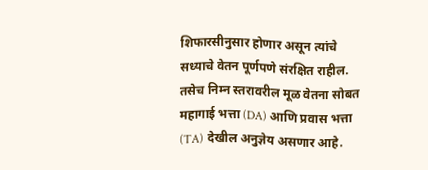शिफारसीनुसार होणार असून त्यांचे सध्याचे वेतन पूर्णपणे संरक्षित राहील. तसेच निम्न स्तरावरील मूळ वेतना सोबत महागाई भत्ता (DA) आणि प्रवास भत्ता (TA) देखील अनुज्ञेय असणार आहे.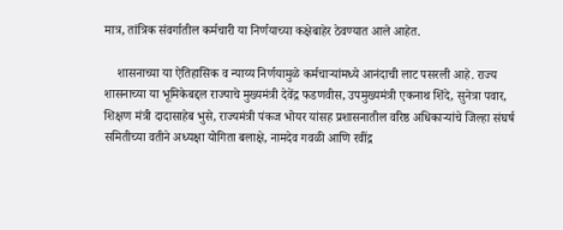मात्र, तांत्रिक संवर्गातील कर्मचारी या निर्णयाच्या कक्षेबाहेर ठेवण्यात आले आहेत.

    शासनाच्या या ऐतिहासिक व न्याय्य निर्णयामुळे कर्मचाऱ्यांमध्ये आनंदाची लाट पसरली आहे. राज्य शासनाच्या या भूमिकेबद्दल राज्याचे मुख्यमंत्री देवेंद्र फडणवीस, उपमुख्यमंत्री एकनाथ शिंदे, सुनेत्रा पवार, शिक्षण मंत्री दादासाहेब भुसे, राज्यमंत्री पंकज भोयर यांसह प्रशासनातील वरिष्ठ अधिकाऱ्यांचे जिल्हा संघर्ष समितीच्या वतीने अध्यक्षा योगिता बलाक्षे, नामदेव गवळी आणि रवींद्र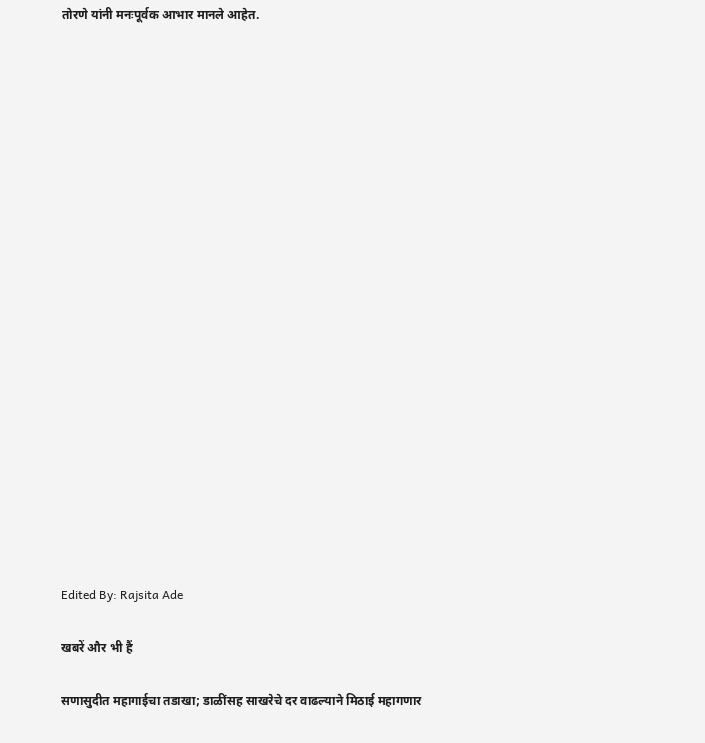तोरणे यांनी मनःपूर्वक आभार मानले आहेत.





















Edited By: Rajsita Ade

खबरें और भी हैं

सणासुदीत महागाईचा तडाखा; डाळींसह साखरेचे दर वाढल्याने मिठाई महागणार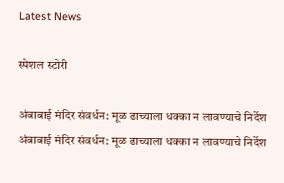Latest News

स्पेशल स्टोरी

अंबाबाई मंदिर संवर्धन: मूळ ढाच्याला धक्का न लावण्याचे निर्देश अंबाबाई मंदिर संवर्धन: मूळ ढाच्याला धक्का न लावण्याचे निर्देश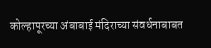कोल्हापूरच्या अंबाबाई मंदिराच्या संवर्धनाबाबत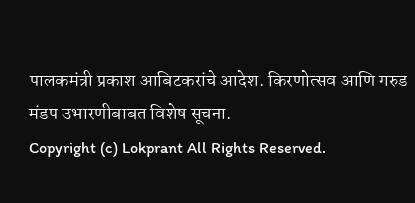पालकमंत्री प्रकाश आबिटकरांचे आदेश. किरणोत्सव आणि गरुड मंडप उभारणीबाबत विशेष सूचना.
Copyright (c) Lokprant All Rights Reserved.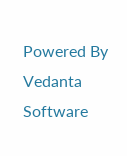Powered By Vedanta Software